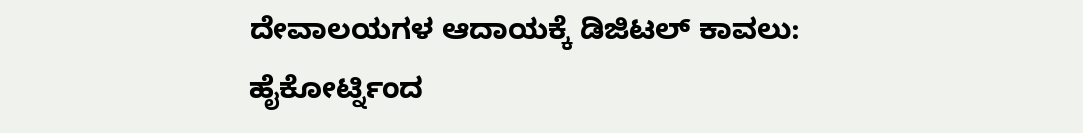ದೇವಾಲಯಗಳ ಆದಾಯಕ್ಕೆ ಡಿಜಿಟಲ್ ಕಾವಲು: ಹೈಕೋರ್ಟ್ನಿಂದ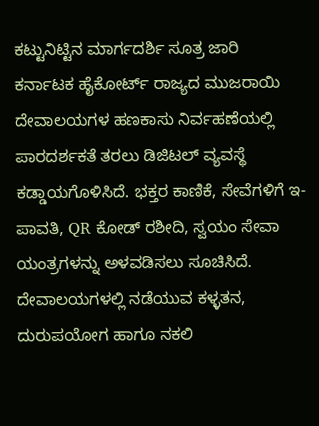ಕಟ್ಟುನಿಟ್ಟಿನ ಮಾರ್ಗದರ್ಶಿ ಸೂತ್ರ ಜಾರಿ
ಕರ್ನಾಟಕ ಹೈಕೋರ್ಟ್ ರಾಜ್ಯದ ಮುಜರಾಯಿ ದೇವಾಲಯಗಳ ಹಣಕಾಸು ನಿರ್ವಹಣೆಯಲ್ಲಿ ಪಾರದರ್ಶಕತೆ ತರಲು ಡಿಜಿಟಲ್ ವ್ಯವಸ್ಥೆ ಕಡ್ಡಾಯಗೊಳಿಸಿದೆ. ಭಕ್ತರ ಕಾಣಿಕೆ, ಸೇವೆಗಳಿಗೆ ಇ-ಪಾವತಿ, QR ಕೋಡ್ ರಶೀದಿ, ಸ್ವಯಂ ಸೇವಾ ಯಂತ್ರಗಳನ್ನು ಅಳವಡಿಸಲು ಸೂಚಿಸಿದೆ. ದೇವಾಲಯಗಳಲ್ಲಿ ನಡೆಯುವ ಕಳ್ಳತನ, ದುರುಪಯೋಗ ಹಾಗೂ ನಕಲಿ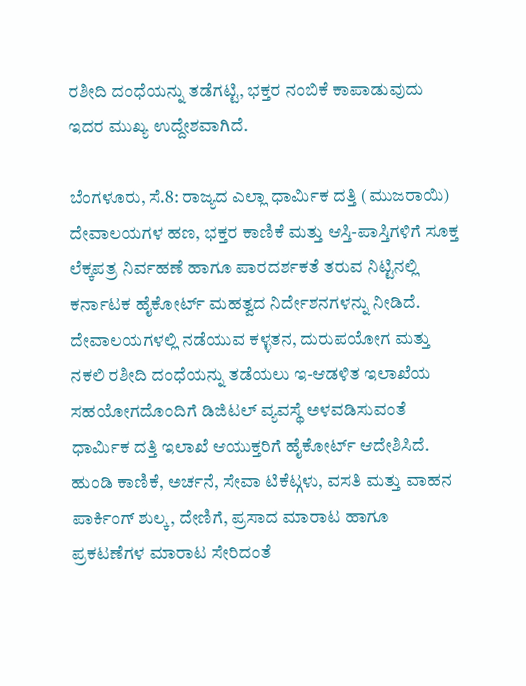ರಶೀದಿ ದಂಧೆಯನ್ನು ತಡೆಗಟ್ಟಿ, ಭಕ್ತರ ನಂಬಿಕೆ ಕಾಪಾಡುವುದು ಇದರ ಮುಖ್ಯ ಉದ್ದೇಶವಾಗಿದೆ.

ಬೆಂಗಳೂರು, ಸೆ.8: ರಾಜ್ಯದ ಎಲ್ಲಾ ಧಾರ್ಮಿಕ ದತ್ತಿ (ಮುಜರಾಯಿ) ದೇವಾಲಯಗಳ ಹಣ, ಭಕ್ತರ ಕಾಣಿಕೆ ಮತ್ತು ಆಸ್ತಿ-ಪಾಸ್ತಿಗಳಿಗೆ ಸೂಕ್ತ ಲೆಕ್ಕಪತ್ರ ನಿರ್ವಹಣೆ ಹಾಗೂ ಪಾರದರ್ಶಕತೆ ತರುವ ನಿಟ್ಟಿನಲ್ಲಿ ಕರ್ನಾಟಕ ಹೈಕೋರ್ಟ್ ಮಹತ್ವದ ನಿರ್ದೇಶನಗಳನ್ನು ನೀಡಿದೆ. ದೇವಾಲಯಗಳಲ್ಲಿ ನಡೆಯುವ ಕಳ್ಳತನ, ದುರುಪಯೋಗ ಮತ್ತು ನಕಲಿ ರಶೀದಿ ದಂಧೆಯನ್ನು ತಡೆಯಲು ಇ-ಆಡಳಿತ ಇಲಾಖೆಯ ಸಹಯೋಗದೊಂದಿಗೆ ಡಿಜಿಟಲ್ ವ್ಯವಸ್ಥೆ ಅಳವಡಿಸುವಂತೆ ಧಾರ್ಮಿಕ ದತ್ತಿ ಇಲಾಖೆ ಆಯುಕ್ತರಿಗೆ ಹೈಕೋರ್ಟ್ ಆದೇಶಿಸಿದೆ.
ಹುಂಡಿ ಕಾಣಿಕೆ, ಅರ್ಚನೆ, ಸೇವಾ ಟಿಕೆಟ್ಗಳು, ವಸತಿ ಮತ್ತು ವಾಹನ ಪಾರ್ಕಿಂಗ್ ಶುಲ್ಕ, ದೇಣಿಗೆ, ಪ್ರಸಾದ ಮಾರಾಟ ಹಾಗೂ ಪ್ರಕಟಣೆಗಳ ಮಾರಾಟ ಸೇರಿದಂತೆ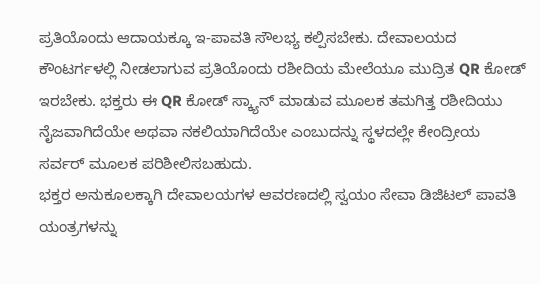ಪ್ರತಿಯೊಂದು ಆದಾಯಕ್ಕೂ ಇ-ಪಾವತಿ ಸೌಲಭ್ಯ ಕಲ್ಪಿಸಬೇಕು. ದೇವಾಲಯದ ಕೌಂಟರ್ಗಳಲ್ಲಿ ನೀಡಲಾಗುವ ಪ್ರತಿಯೊಂದು ರಶೀದಿಯ ಮೇಲೆಯೂ ಮುದ್ರಿತ QR ಕೋಡ್ ಇರಬೇಕು. ಭಕ್ತರು ಈ QR ಕೋಡ್ ಸ್ಕ್ಯಾನ್ ಮಾಡುವ ಮೂಲಕ ತಮಗಿತ್ತ ರಶೀದಿಯು ನೈಜವಾಗಿದೆಯೇ ಅಥವಾ ನಕಲಿಯಾಗಿದೆಯೇ ಎಂಬುದನ್ನು ಸ್ಥಳದಲ್ಲೇ ಕೇಂದ್ರೀಯ ಸರ್ವರ್ ಮೂಲಕ ಪರಿಶೀಲಿಸಬಹುದು.
ಭಕ್ತರ ಅನುಕೂಲಕ್ಕಾಗಿ ದೇವಾಲಯಗಳ ಆವರಣದಲ್ಲಿ ಸ್ವಯಂ ಸೇವಾ ಡಿಜಿಟಲ್ ಪಾವತಿ ಯಂತ್ರಗಳನ್ನು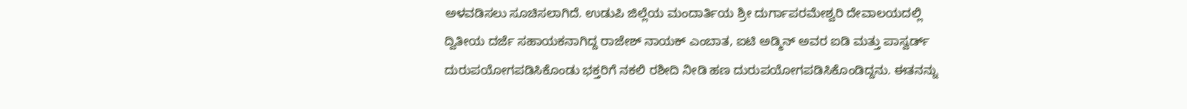ಅಳವಡಿಸಲು ಸೂಚಿಸಲಾಗಿದೆ. ಉಡುಪಿ ಜಿಲ್ಲೆಯ ಮಂದಾರ್ತಿಯ ಶ್ರೀ ದುರ್ಗಾಪರಮೇಶ್ವರಿ ದೇವಾಲಯದಲ್ಲಿ ದ್ವಿತೀಯ ದರ್ಜೆ ಸಹಾಯಕನಾಗಿದ್ದ ರಾಜೇಶ್ ನಾಯಕ್ ಎಂಬಾತ, ಐಟಿ ಅಡ್ಮಿನ್ ಅವರ ಐಡಿ ಮತ್ತು ಪಾಸ್ವರ್ಡ್ ದುರುಪಯೋಗಪಡಿಸಿಕೊಂಡು ಭಕ್ತರಿಗೆ ನಕಲಿ ರಶೀದಿ ನೀಡಿ ಹಣ ದುರುಪಯೋಗಪಡಿಸಿಕೊಂಡಿದ್ದನು. ಈತನನ್ನು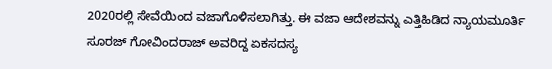2020ರಲ್ಲಿ ಸೇವೆಯಿಂದ ವಜಾಗೊಳಿಸಲಾಗಿತ್ತು. ಈ ವಜಾ ಆದೇಶವನ್ನು ಎತ್ತಿಹಿಡಿದ ನ್ಯಾಯಮೂರ್ತಿ ಸೂರಜ್ ಗೋವಿಂದರಾಜ್ ಅವರಿದ್ದ ಏಕಸದಸ್ಯ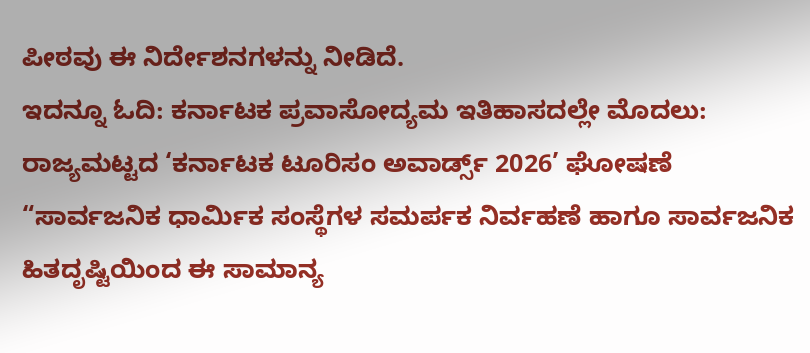ಪೀಠವು ಈ ನಿರ್ದೇಶನಗಳನ್ನು ನೀಡಿದೆ.
ಇದನ್ನೂ ಓದಿ: ಕರ್ನಾಟಕ ಪ್ರವಾಸೋದ್ಯಮ ಇತಿಹಾಸದಲ್ಲೇ ಮೊದಲು: ರಾಜ್ಯಮಟ್ಟದ ‘ಕರ್ನಾಟಕ ಟೂರಿಸಂ ಅವಾರ್ಡ್ಸ್ 2026’ ಘೋಷಣೆ
“ಸಾರ್ವಜನಿಕ ಧಾರ್ಮಿಕ ಸಂಸ್ಥೆಗಳ ಸಮರ್ಪಕ ನಿರ್ವಹಣೆ ಹಾಗೂ ಸಾರ್ವಜನಿಕ ಹಿತದೃಷ್ಟಿಯಿಂದ ಈ ಸಾಮಾನ್ಯ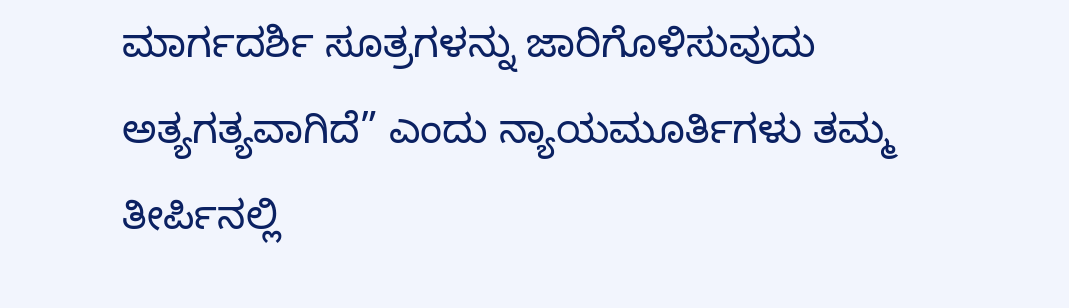ಮಾರ್ಗದರ್ಶಿ ಸೂತ್ರಗಳನ್ನು ಜಾರಿಗೊಳಿಸುವುದು ಅತ್ಯಗತ್ಯವಾಗಿದೆ” ಎಂದು ನ್ಯಾಯಮೂರ್ತಿಗಳು ತಮ್ಮ ತೀರ್ಪಿನಲ್ಲಿ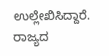ಉಲ್ಲೇಖಿಸಿದ್ದಾರೆ.
ರಾಜ್ಯದ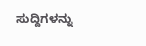ಸುದ್ದಿಗಳನ್ನು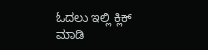ಓದಲು ಇಲ್ಲಿ ಕ್ಲಿಕ್ ಮಾಡಿ